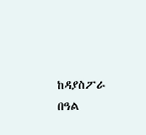ከዳያስፖራ በዓል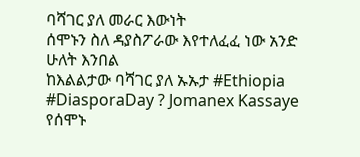ባሻገር ያለ መራር እውነት
ሰሞኑን ስለ ዳያስፖራው እየተለፈፈ ነው አንድ ሁለት እንበል
ከእልልታው ባሻገር ያለ ኡኡታ #Ethiopia #DiasporaDay ? Jomanex Kassaye
የሰሞኑ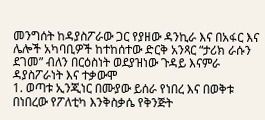መንግሰት ከዳያስፖራው ጋር የያዘው ዳንኪራ እና በአፋር እና ሌሎች አካባቢዎች ከተከሰተው ድርቅ አንጻር “ታሪክ ራሱን ደገመ” ብለን በርዕስነት ወደያዝነው ጉዳይ እናምራ
ዳያስፖራነት እና ተቃውሞ
1. ወጣቱ ኢንጂነር በሙያው ይሰራ የነበረ እና በወቅቱ በነበረው የፖለቲካ እንቅስቃሴ የቅንጅት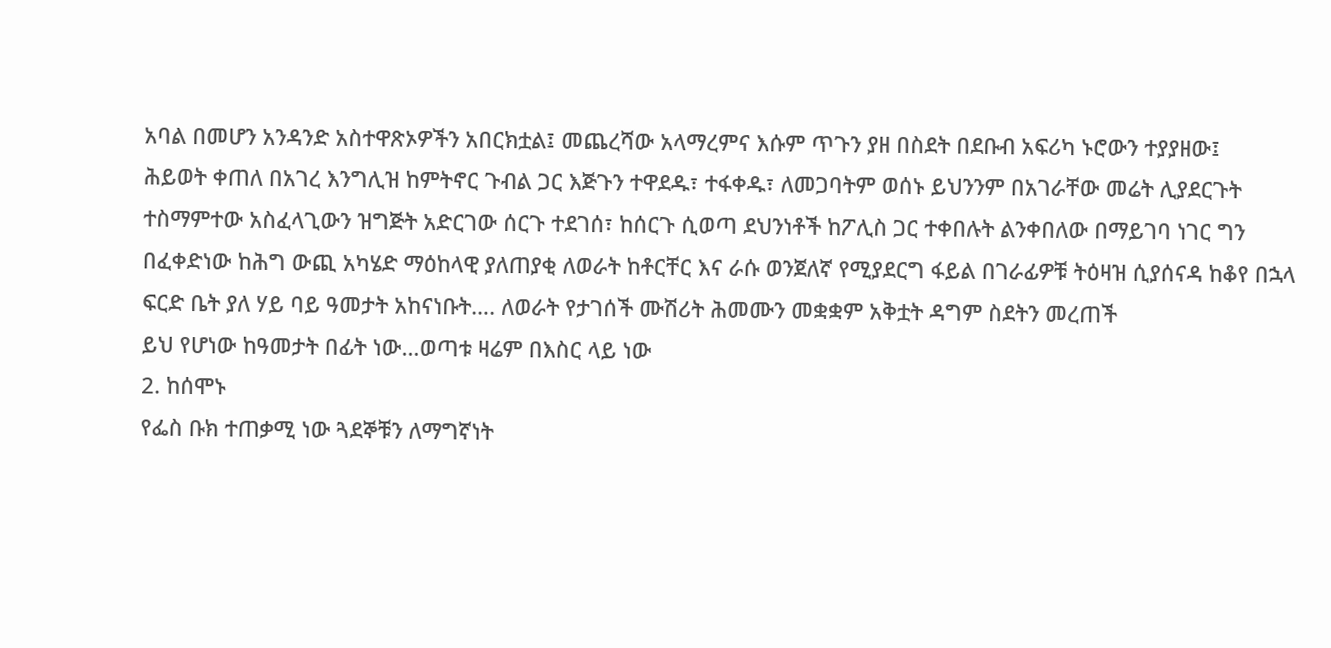አባል በመሆን አንዳንድ አስተዋጽኦዎችን አበርክቷል፤ መጨረሻው አላማረምና እሱም ጥጉን ያዘ በስደት በደቡብ አፍሪካ ኑሮውን ተያያዘው፤
ሕይወት ቀጠለ በአገረ እንግሊዝ ከምትኖር ጉብል ጋር እጅጉን ተዋደዱ፣ ተፋቀዱ፣ ለመጋባትም ወሰኑ ይህንንም በአገራቸው መሬት ሊያደርጉት ተስማምተው አስፈላጊውን ዝግጅት አድርገው ሰርጉ ተደገሰ፣ ከሰርጉ ሲወጣ ደህንነቶች ከፖሊስ ጋር ተቀበሉት ልንቀበለው በማይገባ ነገር ግን በፈቀድነው ከሕግ ውጪ አካሄድ ማዕከላዊ ያለጠያቂ ለወራት ከቶርቸር እና ራሱ ወንጀለኛ የሚያደርግ ፋይል በገራፊዎቹ ትዕዛዝ ሲያሰናዳ ከቆየ በኋላ ፍርድ ቤት ያለ ሃይ ባይ ዓመታት አከናነቡት…. ለወራት የታገሰች ሙሽሪት ሕመሙን መቋቋም አቅቷት ዳግም ስደትን መረጠች
ይህ የሆነው ከዓመታት በፊት ነው…ወጣቱ ዛሬም በእስር ላይ ነው
2. ከሰሞኑ
የፌስ ቡክ ተጠቃሚ ነው ጓደኞቹን ለማግኛነት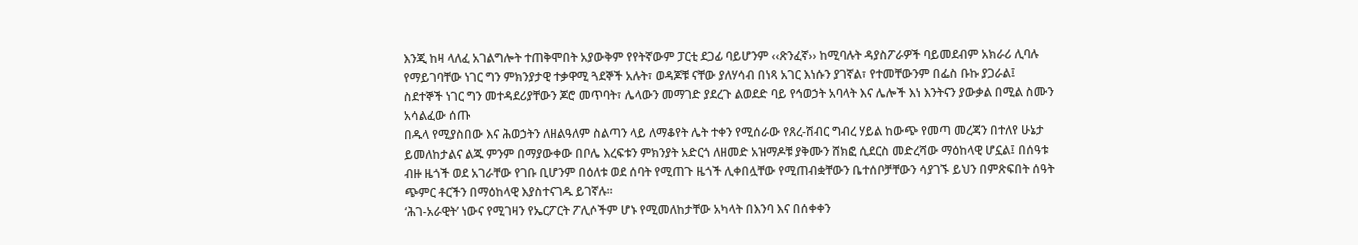እንጂ ከዛ ላለፈ አገልግሎት ተጠቅሞበት አያውቅም የየትኛውም ፓርቲ ደጋፊ ባይሆንም ‹‹ጽንፈኛ›› ከሚባሉት ዳያስፖራዎች ባይመደብም አክራሪ ሊባሉ የማይገባቸው ነገር ግን ምክንያታዊ ተቃዋሚ ጓደኞች አሉት፣ ወዳጆቹ ናቸው ያለሃሳብ በነጻ አገር እነሱን ያገኛል፣ የተመቸውንም በፌስ ቡኩ ያጋራል፤
ስደተኞች ነገር ግን መተዳደሪያቸውን ጆሮ መጥባት፣ ሌላውን መማገድ ያደረጉ ልወደድ ባይ የኅወኃት አባላት እና ሌሎች እነ እንትናን ያውቃል በሚል ስሙን አሳልፈው ሰጡ
በዱላ የሚያስበው እና ሕወኃትን ለዘልዓለም ስልጣን ላይ ለማቆየት ሌት ተቀን የሚሰራው የጸረ-ሽብር ግብረ ሃይል ከውጭ የመጣ መረጃን በተለየ ሁኔታ ይመለከታልና ልጁ ምንም በማያውቀው በቦሌ እረፍቱን ምክንያት አድርጎ ለዘመድ አዝማዶቹ ያቅሙን ሸክፎ ሲደርስ መድረሻው ማዕከላዊ ሆኗል፤ በሰዓቱ ብዙ ዜጎች ወደ አገራቸው የገቡ ቢሆንም በዕለቱ ወደ ሰባት የሚጠጉ ዜጎች ሊቀበሏቸው የሚጠብቋቸውን ቤተሰቦቻቸውን ሳያገኙ ይህን በምጽፍበት ሰዓት ጭምር ቶርችን በማዕከላዊ እያስተናገዱ ይገኛሉ፡፡
‘ሕገ-አራዊት’ ነውና የሚገዛን የኤርፖርት ፖሊሶችም ሆኑ የሚመለከታቸው አካላት በእንባ እና በሰቀቀን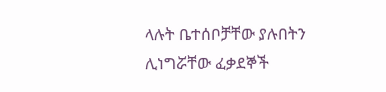ላሉት ቤተሰቦቻቸው ያሉበትን ሊነግሯቸው ፈቃደኞች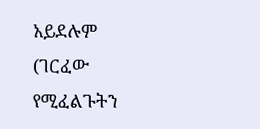አይደሉም (ገርፈው የሚፈልጉትን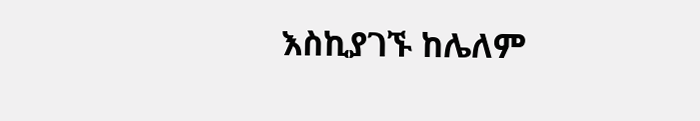እስኪያገኙ ከሌለም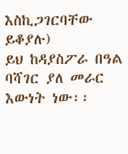እስኪጋገርባቸው ይቆያሉ)
ይህ ከዳያስፖራ በዓል ባሻገር ያለ መራር እውነት ነው፡፡